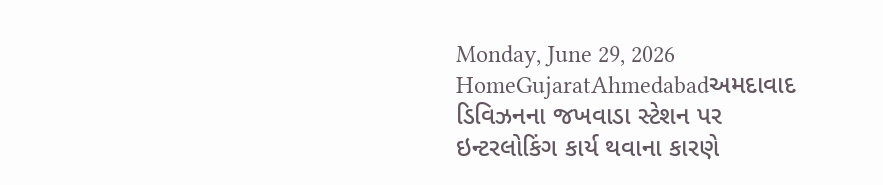Monday, June 29, 2026
HomeGujaratAhmedabadઅમદાવાદ ડિવિઝનના જખવાડા સ્ટેશન પર ઇન્ટરલોકિંગ કાર્ય થવાના કારણે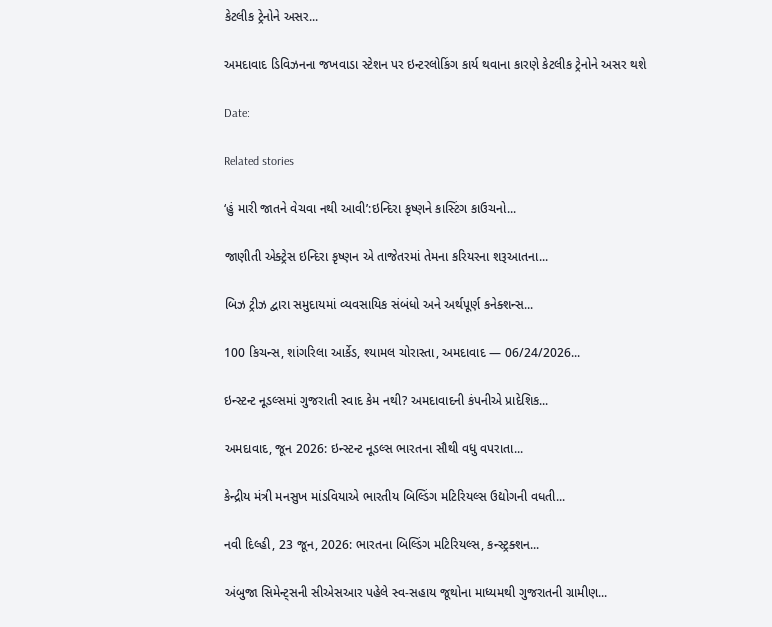કેટલીક ટ્રેનોને અસર...

અમદાવાદ ડિવિઝનના જખવાડા સ્ટેશન પર ઇન્ટરલોકિંગ કાર્ય થવાના કારણે કેટલીક ટ્રેનોને અસર થશે

Date:

Related stories

‘હું મારી જાતને વેચવા નથી આવી’:ઇન્દિરા કૃષ્ણને કાસ્ટિંગ કાઉચનો...

જાણીતી એક્ટ્રેસ ઇન્દિરા કૃષ્ણન એ તાજેતરમાં તેમના કરિયરના શરૂઆતના...

બિઝ ટ્રીઝ દ્વારા સમુદાયમાં વ્યવસાયિક સંબંધો અને અર્થપૂર્ણ કનેક્શન્સ...

100 કિચન્સ, શાંગરિલા આર્કેડ, શ્યામલ ચોરાસ્તા, અમદાવાદ — 06/24/2026...

ઇન્સ્ટન્ટ નૂડલ્સમાં ગુજરાતી સ્વાદ કેમ નથી? અમદાવાદની કંપનીએ પ્રાદેશિક...

અમદાવાદ, જૂન 2026: ઇન્સ્ટન્ટ નૂડલ્સ ભારતના સૌથી વધુ વપરાતા...

કેન્દ્રીય મંત્રી મનસુખ માંડવિયાએ ભારતીય બિલ્ડિંગ મટિરિયલ્સ ઉદ્યોગની વધતી...

નવી દિલ્હી, 23 જૂન, 2026: ભારતના બિલ્ડિંગ મટિરિયલ્સ, કન્સ્ટ્રક્શન...

અંબુજા સિમેન્ટ્સની સીએસઆર પહેલે સ્વ-સહાય જૂથોના માધ્યમથી ગુજરાતની ગ્રામીણ...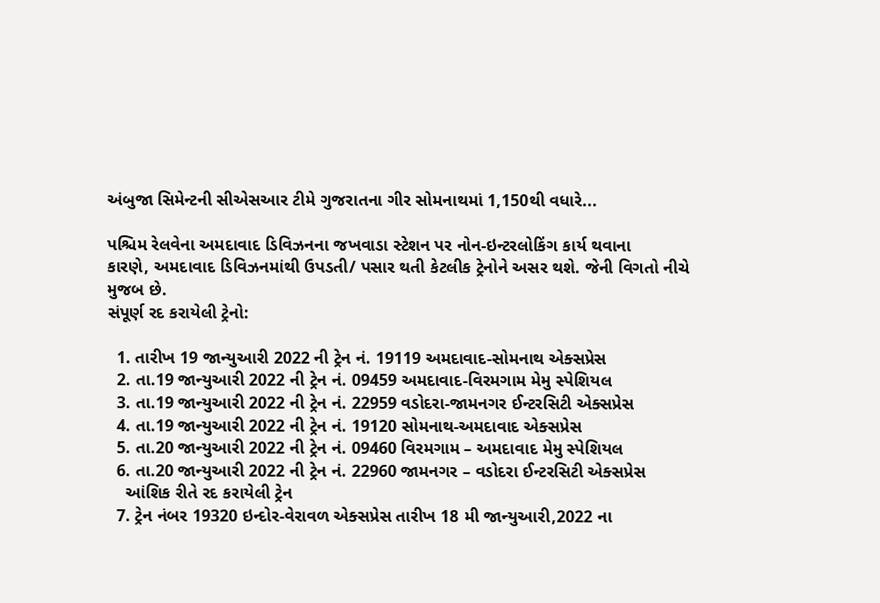અંબુજા સિમેન્ટની સીએસઆર ટીમે ગુજરાતના ગીર સોમનાથમાં 1,150થી વધારે...

પશ્ચિમ રેલવેના અમદાવાદ ડિવિઝનના જખવાડા સ્ટેશન પર નોન-ઇન્ટરલોકિંગ કાર્ય થવાના
કારણે, અમદાવાદ ડિવિઝનમાંથી ઉપડતી/ પસાર થતી કેટલીક ટ્રેનોને અસર થશે. જેની વિગતો નીચે
મુજબ છે.
સંપૂર્ણ રદ કરાયેલી ટ્રેનો:

  1. તારીખ 19 જાન્યુઆરી 2022 ની ટ્રેન નં. 19119 અમદાવાદ-સોમનાથ એક્સપ્રેસ
  2. તા.19 જાન્યુઆરી 2022 ની ટ્રેન નં. 09459 અમદાવાદ-વિરમગામ મેમુ સ્પેશિયલ
  3. તા.19 જાન્યુઆરી 2022 ની ટ્રેન નં. 22959 વડોદરા-જામનગર ઈન્ટરસિટી એક્સપ્રેસ
  4. તા.19 જાન્યુઆરી 2022 ની ટ્રેન નં. 19120 સોમનાથ-અમદાવાદ એક્સપ્રેસ
  5. તા.20 જાન્યુઆરી 2022 ની ટ્રેન નં. 09460 વિરમગામ – અમદાવાદ મેમુ સ્પેશિયલ
  6. તા.20 જાન્યુઆરી 2022 ની ટ્રેન નં. 22960 જામનગર – વડોદરા ઈન્ટરસિટી એક્સપ્રેસ
    આંશિક રીતે રદ કરાયેલી ટ્રેન
  7. ટ્રેન નંબર 19320 ઇન્દોર-વેરાવળ એક્સપ્રેસ તારીખ 18 મી જાન્યુઆરી,2022 ના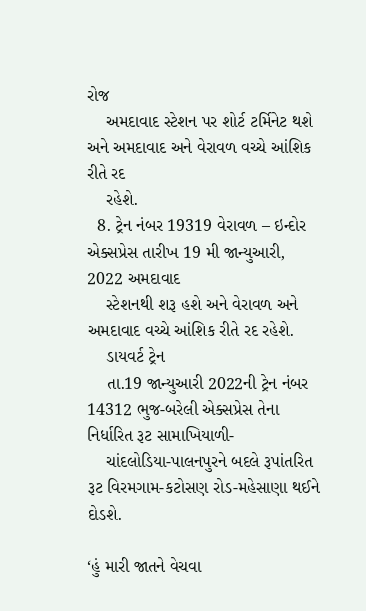રોજ
    અમદાવાદ સ્ટેશન પર શોર્ટ ટર્મિનેટ થશે અને અમદાવાદ અને વેરાવળ વચ્ચે આંશિક રીતે રદ
    રહેશે.
  8. ટ્રેન નંબર 19319 વેરાવળ – ઇન્દોર એક્સપ્રેસ તારીખ 19 મી જાન્યુઆરી, 2022 અમદાવાદ
    સ્ટેશનથી શરૂ હશે અને વેરાવળ અને અમદાવાદ વચ્ચે આંશિક રીતે રદ રહેશે.
    ડાયવર્ટ ટ્રેન
    તા.19 જાન્યુઆરી 2022ની ટ્રેન નંબર 14312 ભુજ-બરેલી એક્સપ્રેસ તેના નિર્ધારિત રૂટ સામાખિયાળી-
    ચાંદલોડિયા-પાલનપુરને બદલે રૂપાંતરિત રૂટ વિરમગામ-કટોસણ રોડ-મહેસાણા થઈને દોડશે.

‘હું મારી જાતને વેચવા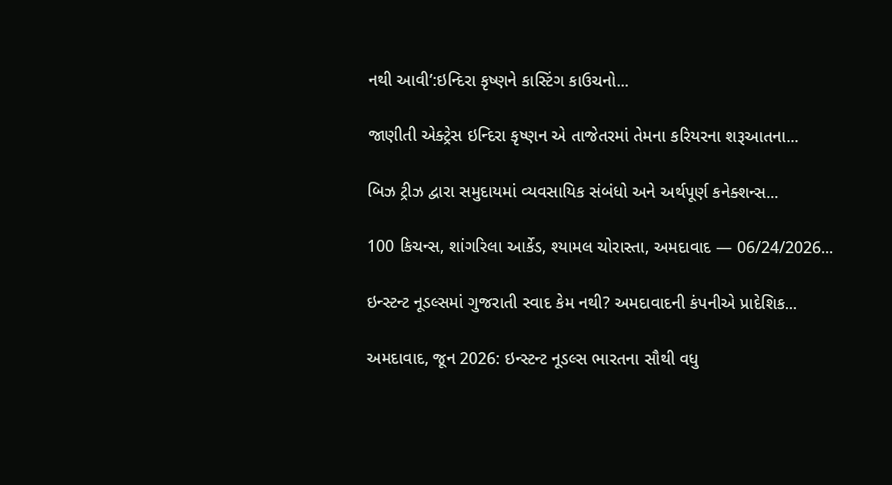નથી આવી’:ઇન્દિરા કૃષ્ણને કાસ્ટિંગ કાઉચનો...

જાણીતી એક્ટ્રેસ ઇન્દિરા કૃષ્ણન એ તાજેતરમાં તેમના કરિયરના શરૂઆતના...

બિઝ ટ્રીઝ દ્વારા સમુદાયમાં વ્યવસાયિક સંબંધો અને અર્થપૂર્ણ કનેક્શન્સ...

100 કિચન્સ, શાંગરિલા આર્કેડ, શ્યામલ ચોરાસ્તા, અમદાવાદ — 06/24/2026...

ઇન્સ્ટન્ટ નૂડલ્સમાં ગુજરાતી સ્વાદ કેમ નથી? અમદાવાદની કંપનીએ પ્રાદેશિક...

અમદાવાદ, જૂન 2026: ઇન્સ્ટન્ટ નૂડલ્સ ભારતના સૌથી વધુ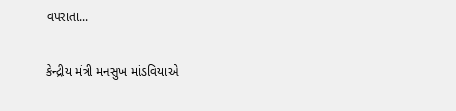વપરાતા...

કેન્દ્રીય મંત્રી મનસુખ માંડવિયાએ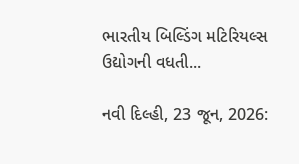ભારતીય બિલ્ડિંગ મટિરિયલ્સ ઉદ્યોગની વધતી...

નવી દિલ્હી, 23 જૂન, 2026: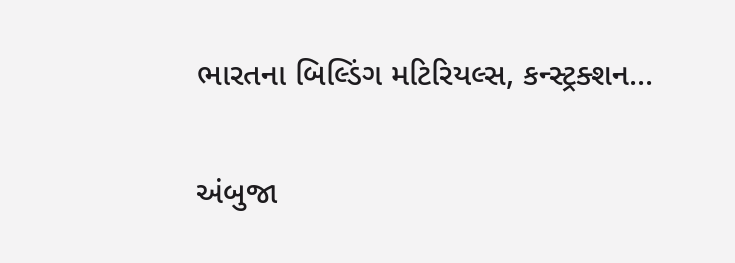ભારતના બિલ્ડિંગ મટિરિયલ્સ, કન્સ્ટ્રક્શન...

અંબુજા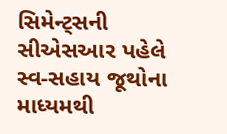સિમેન્ટ્સની સીએસઆર પહેલે સ્વ-સહાય જૂથોના માધ્યમથી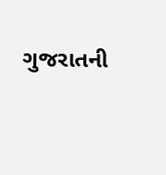ગુજરાતની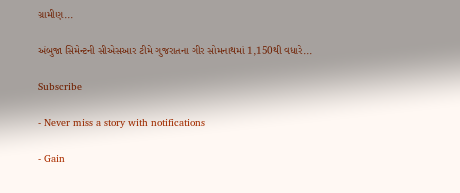ગ્રામીણ...

અંબુજા સિમેન્ટની સીએસઆર ટીમે ગુજરાતના ગીર સોમનાથમાં 1,150થી વધારે...

Subscribe

- Never miss a story with notifications

- Gain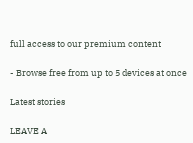full access to our premium content

- Browse free from up to 5 devices at once

Latest stories

LEAVE A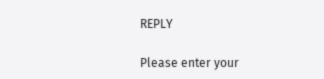REPLY

Please enter your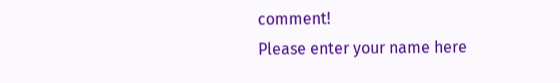comment!
Please enter your name here